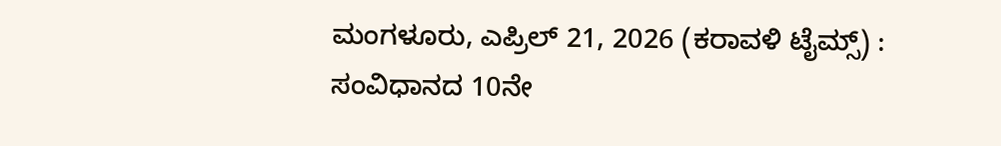ಮಂಗಳೂರು, ಎಪ್ರಿಲ್ 21, 2026 (ಕರಾವಳಿ ಟೈಮ್ಸ್) : ಸಂವಿಧಾನದ 10ನೇ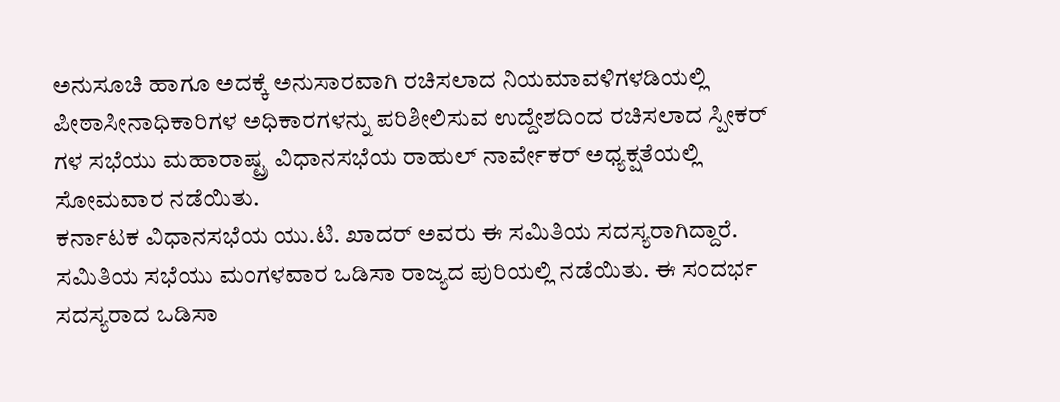ಅನುಸೂಚಿ ಹಾಗೂ ಅದಕ್ಕೆ ಅನುಸಾರವಾಗಿ ರಚಿಸಲಾದ ನಿಯಮಾವಳಿಗಳಡಿಯಲ್ಲಿ ಪೀಠಾಸೀನಾಧಿಕಾರಿಗಳ ಅಧಿಕಾರಗಳನ್ನು ಪರಿಶೀಲಿಸುವ ಉದ್ದೇಶದಿಂದ ರಚಿಸಲಾದ ಸ್ಪೀಕರ್ ಗಳ ಸಭೆಯು ಮಹಾರಾಷ್ಟ್ರ ವಿಧಾನಸಭೆಯ ರಾಹುಲ್ ನಾರ್ವೇಕರ್ ಅಧ್ಯಕ್ಷತೆಯಲ್ಲಿ ಸೋಮವಾರ ನಡೆಯಿತು.
ಕರ್ನಾಟಕ ವಿಧಾನಸಭೆಯ ಯು.ಟಿ. ಖಾದರ್ ಅವರು ಈ ಸಮಿತಿಯ ಸದಸ್ಯರಾಗಿದ್ದಾರೆ. ಸಮಿತಿಯ ಸಭೆಯು ಮಂಗಳವಾರ ಒಡಿಸಾ ರಾಜ್ಯದ ಪುರಿಯಲ್ಲಿ ನಡೆಯಿತು. ಈ ಸಂದರ್ಭ ಸದಸ್ಯರಾದ ಒಡಿಸಾ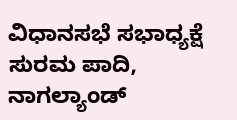ವಿಧಾನಸಭೆ ಸಭಾಧ್ಯಕ್ಷೆ ಸುರಮ ಪಾದಿ, ನಾಗಲ್ಯಾಂಡ್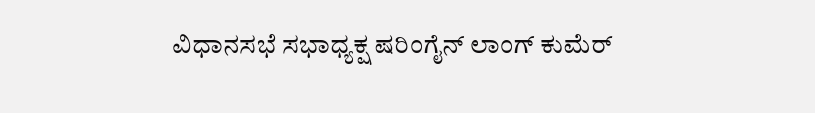ವಿಧಾನಸಭೆ ಸಭಾಧ್ಯಕ್ಷ ಷರಿಂಗೈನ್ ಲಾಂಗ್ ಕುಮೆರ್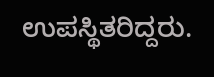ಉಪಸ್ಥಿತರಿದ್ದರು.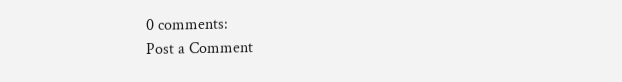0 comments:
Post a Comment